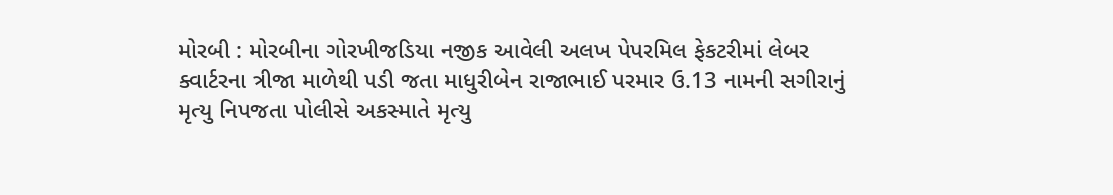મોરબી : મોરબીના ગોરખીજડિયા નજીક આવેલી અલખ પેપરમિલ ફેકટરીમાં લેબર ક્વાર્ટરના ત્રીજા માળેથી પડી જતા માધુરીબેન રાજાભાઈ પરમાર ઉ.13 નામની સગીરાનું મૃત્યુ નિપજતા પોલીસે અકસ્માતે મૃત્યુ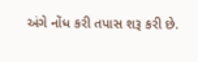અંગે નોંધ કરી તપાસ શરૂ કરી છે.